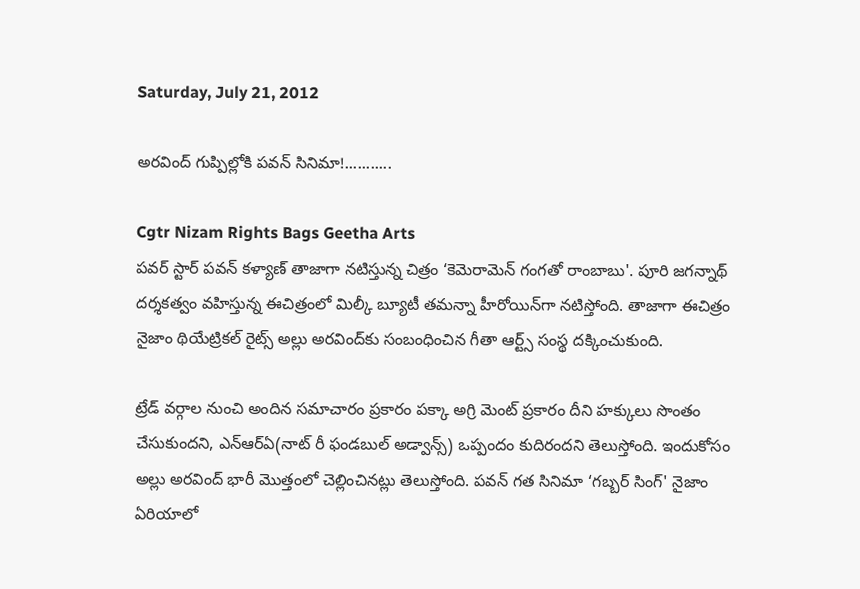Saturday, July 21, 2012

అరవింద్ గుప్పిల్లోకి పవన్ సినిమా!...........

Cgtr Nizam Rights Bags Geetha Arts
పవర్ స్టార్ పవన్ కళ్యాణ్ తాజాగా నటిస్తున్న చిత్రం ‘కెమెరామెన్ గంగతో రాంబాబు'. పూరి జగన్నాథ్ దర్శకత్వం వహిస్తున్న ఈచిత్రంలో మిల్కీ బ్యూటీ తమన్నా హీరోయిన్‌గా నటిస్తోంది. తాజాగా ఈచిత్రం నైజాం థియేట్రికల్ రైట్స్ అల్లు అరవింద్‌కు సంబంధించిన గీతా ఆర్ట్స్ సంస్థ దక్కించుకుంది.

ట్రేడ్ వర్గాల నుంచి అందిన సమాచారం ప్రకారం పక్కా అగ్రి మెంట్ ప్రకారం దీని హక్కులు సొంతం చేసుకుందని, ఎన్ఆర్ఏ(నాట్ రీ ఫండబుల్ అడ్వాన్స్) ఒప్పందం కుదిరందని తెలుస్తోంది. ఇందుకోసం అల్లు అరవింద్ భారీ మొత్తంలో చెల్లించినట్లు తెలుస్తోంది. పవన్ గత సినిమా ‘గబ్బర్ సింగ్' నైజాం ఏరియాలో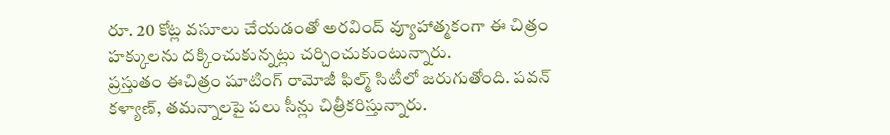రూ. 20 కోట్ల వసూలు చేయడంతో అరవింద్ వ్యూహాత్మకంగా ఈ చిత్రం హక్కులను దక్కించుకున్నట్లు చర్చించుకుంటున్నారు.
ప్రస్తుతం ఈచిత్రం షూటింగ్ రామోజీ ఫిల్మ్ సిటీలో జరుగుతోంది. పవన్ కళ్యాణ్, తమన్నాలపై పలు సీన్లు చిత్రీకరిస్తున్నారు.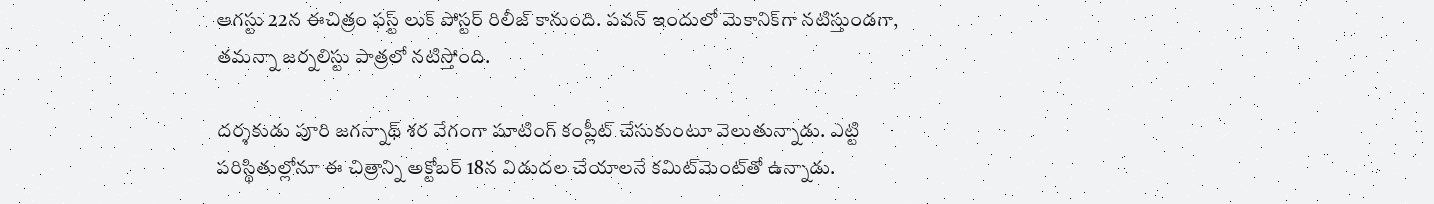ఆగస్టు 22న ఈచిత్రం ఫస్ట్ లుక్ పోస్టర్ రిలీజ్ కానుంది. పవన్ ఇందులో మెకానిక్‌‍గా నటిస్తుండగా, తమన్నా జర్నలిస్టు పాత్రలో నటిస్తోంది.

దర్శకుడు పూరి జగన్నాథ్ శర వేగంగా షూటింగ్ కంప్లీట్ చేసుకుంటూ వెలుతున్నాడు. ఎట్టి పరిస్థితుల్లోనూ ఈ చిత్రాన్ని అక్టోబర్ 18న విడుదల చేయాలనే కమిట్‌మెంట్‌తో ఉన్నాడు.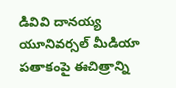డివివి దానయ్య యూనివర్సల్ మీడియా పతాకంపై ఈచిత్రాన్ని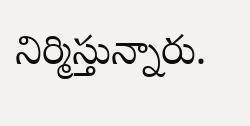నిర్మిస్తున్నారు.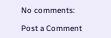No comments:

Post a Comment